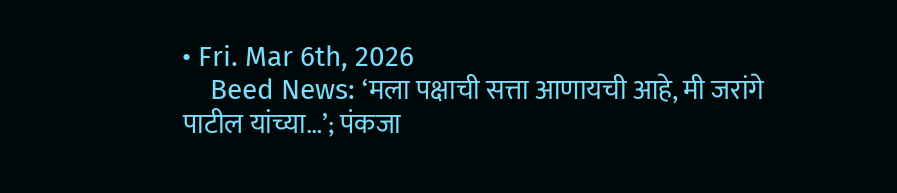• Fri. Mar 6th, 2026
    Beed News: ‘मला पक्षाची सत्ता आणायची आहे, मी जरांगे पाटील यांच्या…’; पंकजा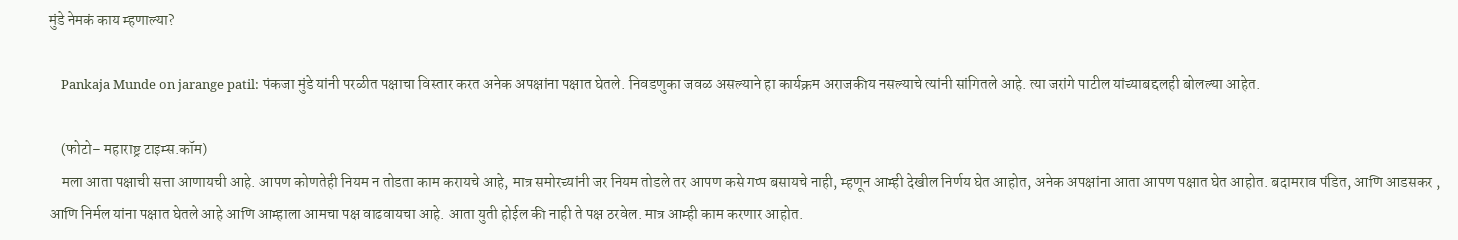मुंडे नेमकं काय म्हणाल्या?

    Pankaja Munde on jarange patil: पंकजा मुंडे यांनी परळीत पक्षाचा विस्तार करत अनेक अपक्षांना पक्षात घेतले. निवडणुका जवळ असल्याने हा कार्यक्रम अराजकीय नसल्याचे त्यांनी सांगितले आहे. त्या जरांगे पाटील यांच्याबद्दलही बोलल्या आहेत.

    (फोटो– महाराष्ट्र टाइम्स.कॉम)
    मला आता पक्षाची सत्ता आणायची आहे. आपण कोणतेही नियम न तोडता काम करायचे आहे, मात्र समोरच्यांनी जर नियम तोडले तर आपण कसे गप्प बसायचे नाही, म्हणून आम्ही देखील निर्णय घेत आहोत, अनेक अपक्षांना आता आपण पक्षात घेत आहोत. बदामराव पंडित, आणि आडसकर , आणि निर्मल यांना पक्षात घेतले आहे आणि आम्हाला आमचा पक्ष वाढवायचा आहे. आता युती होईल की नाही ते पक्ष ठरवेल. मात्र आम्ही काम करणार आहोत.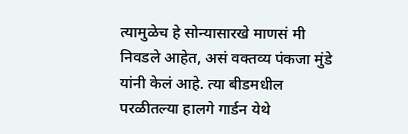त्यामुळेच हे सोन्यासारखे माणसं मी निवडले आहेत, असं वक्तव्य पंकजा मुंडे यांनी केलं आहे. त्या बीडमधील परळीतल्या हालगे गार्डन येथे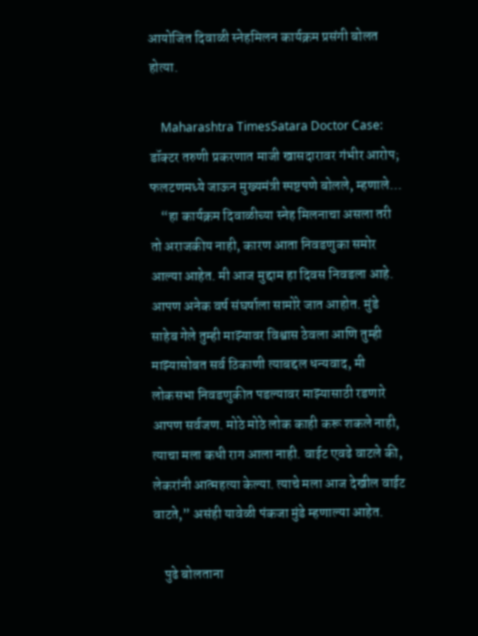आयोजित दिवाळी स्नेहमिलन कार्यक्रम प्रसंगी बोलत होत्या.

    Maharashtra TimesSatara Doctor Case: डॉक्टर तरुणी प्रकरणात माजी खासदारावर गंभीर आरोप; फलटणमध्ये जाऊन मुख्यमंत्री स्पष्टपणे बोलले, म्हणाले…
    “हा कार्यक्रम दिवाळीच्या स्नेह मिलनाचा असला तरी तो अराजकीय नाही, कारण आता निवडणुका समोर आल्या आहेत. मी आज मुद्दाम हा दिवस निवडला आहे. आपण अनेक वर्ष संघर्षाला सामोरे जात आहोत. मुंडे साहेब गेले तुम्ही माझ्यावर विश्वास ठेवला आणि तुम्ही माझ्यासोबत सर्व ठिकाणी त्याबद्दल धन्यवाद, मी लोकसभा निवडणुकीत पडल्यावर माझ्यासाठी रडणारे आपण सर्वजण. मोठे मोठे लोक काही करू शकले नाही, त्याचा मला कधी राग आला नाही. वाईट एवढे वाटले की, लेकरांनी आत्महत्या केल्या. त्याचे मला आज देखील वाईट वाटते,” असंही यावेळी पंकजा मुंडे म्हणाल्या आहेत.

    पुढे बोलताना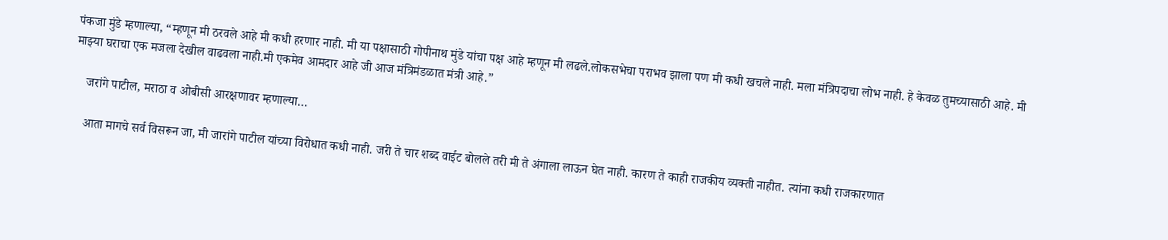पंकजा मुंडे म्हणाल्या, “म्हणून मी ठरवले आहे मी कधी हरणार नाही. मी या पक्षासाठी गोपीनाथ मुंडे यांचा पक्ष आहे म्हणून मी लढले.लोकसभेचा पराभव झाला पण मी कधी खचले नाही. मला मंत्रिपदाचा लोभ नाही. हे केवळ तुमच्यासाठी आहे. मी माझ्या घराचा एक मजला देखील वाढवला नाही.मी एकमेव आमदार आहे जी आज मंत्रिमंडळात मंत्री आहे.”

    जरांगे पाटील, मराठा व ओबीसी आरक्षणावर म्हणाल्या…

    आता मागचे सर्व विसरून जा, मी जारांगे पाटील यांच्या विरोधात कधी नाही. जरी ते चार शब्द वाईट बोलले तरी मी ते अंगाला लाऊन घेत नाही. कारण ते काही राजकीय व्यक्ती नाहीत. त्यांना कधी राजकारणात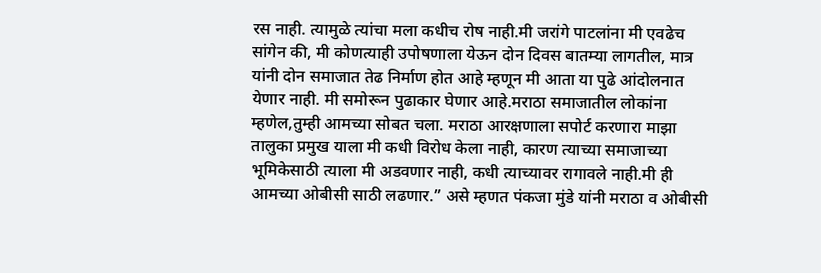रस नाही. त्यामुळे त्यांचा मला कधीच रोष नाही.मी जरांगे पाटलांना मी एवढेच सांगेन की, मी कोणत्याही उपोषणाला येऊन दोन दिवस बातम्या लागतील, मात्र यांनी दोन समाजात तेढ निर्माण होत आहे म्हणून मी आता या पुढे आंदोलनात येणार नाही. मी समोरून पुढाकार घेणार आहे.मराठा समाजातील लोकांना म्हणेल,तुम्ही आमच्या सोबत चला. मराठा आरक्षणाला सपोर्ट करणारा माझा तालुका प्रमुख याला मी कधी विरोध केला नाही, कारण त्याच्या समाजाच्या भूमिकेसाठी त्याला मी अडवणार नाही, कधी त्याच्यावर रागावले नाही.मी ही आमच्या ओबीसी साठी लढणार.” असे म्हणत पंकजा मुंडे यांनी मराठा व ओबीसी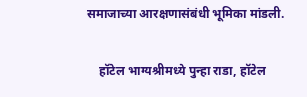समाजाच्या आरक्षणासंबंधी भूमिका मांडली.

    हॉटेल भाग्यश्रीमध्ये पुन्हा राडा, हॉटेल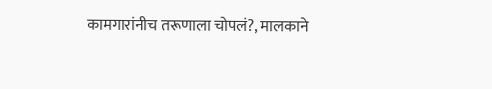कामगारांनीच तरूणाला चोपलं?, मालकाने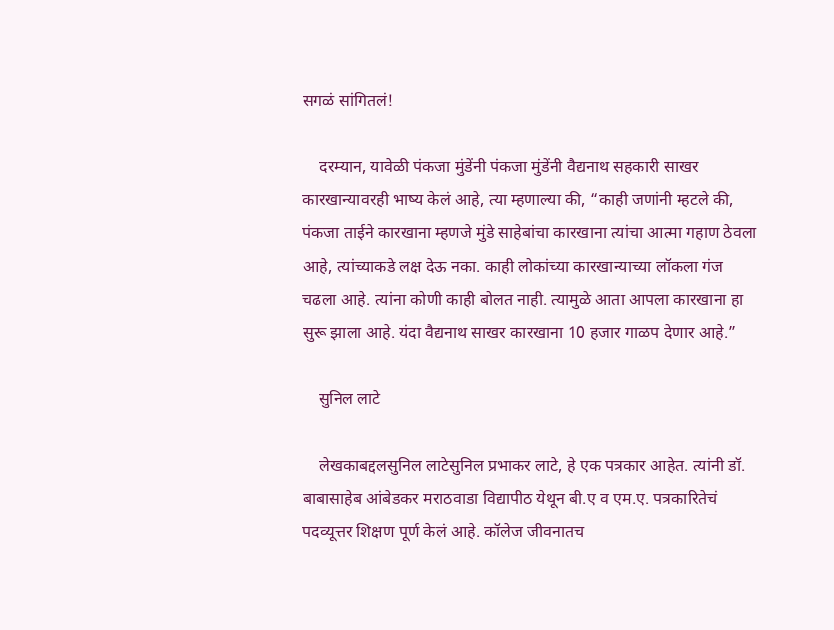सगळं सांगितलं!

    दरम्यान, यावेळी पंकजा मुंडेंनी पंकजा मुंडेंनी वैद्यनाथ सहकारी साखर कारखान्यावरही भाष्य केलं आहे, त्या म्हणाल्या की, “काही जणांनी म्हटले की, पंकजा ताईने कारखाना म्हणजे मुंडे साहेबांचा कारखाना त्यांचा आत्मा गहाण ठेवला आहे, त्यांच्याकडे लक्ष देऊ नका. काही लोकांच्या कारखान्याच्या लॉकला गंज चढला आहे. त्यांना कोणी काही बोलत नाही. त्यामुळे आता आपला कारखाना हा सुरू झाला आहे. यंदा वैद्यनाथ साखर कारखाना 10 हजार गाळप देणार आहे.”

    सुनिल लाटे

    लेखकाबद्दलसुनिल लाटेसुनिल प्रभाकर लाटे, हे एक पत्रकार आहेत. त्यांनी डॉ. बाबासाहेब आंबेडकर मराठवाडा विद्यापीठ येथून बी.ए व एम.ए. पत्रकारितेचं पदव्यूत्तर शिक्षण पूर्ण केलं आहे. कॉलेज जीवनातच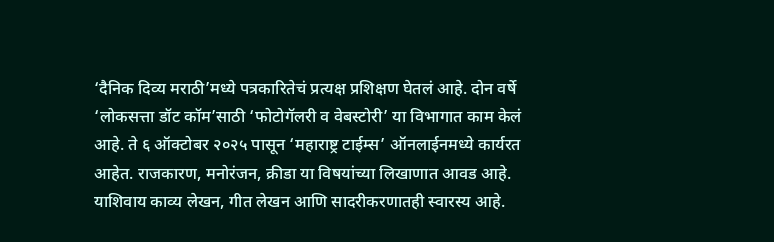‘दैनिक दिव्य मराठी’मध्ये पत्रकारितेचं प्रत्यक्ष प्रशिक्षण घेतलं आहे. दोन वर्षे ‘लोकसत्ता डॉट कॉम’साठी ‘फोटोगॅलरी व वेबस्टोरी’ या विभागात काम केलं आहे. ते ६ ऑक्टोबर २०२५ पासून ‘महाराष्ट्र टाईम्स’ ऑनलाईनमध्ये कार्यरत आहेत. राजकारण, मनोरंजन, क्रीडा या विषयांच्या लिखाणात आवड आहे. याशिवाय काव्य लेखन, गीत लेखन आणि सादरीकरणातही स्वारस्य आहे.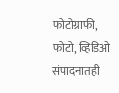फोटोग्राफी, फोटो, व्हिडिओ संपादनातही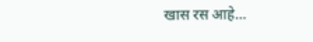खास रस आहे…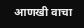आणखी वाचा